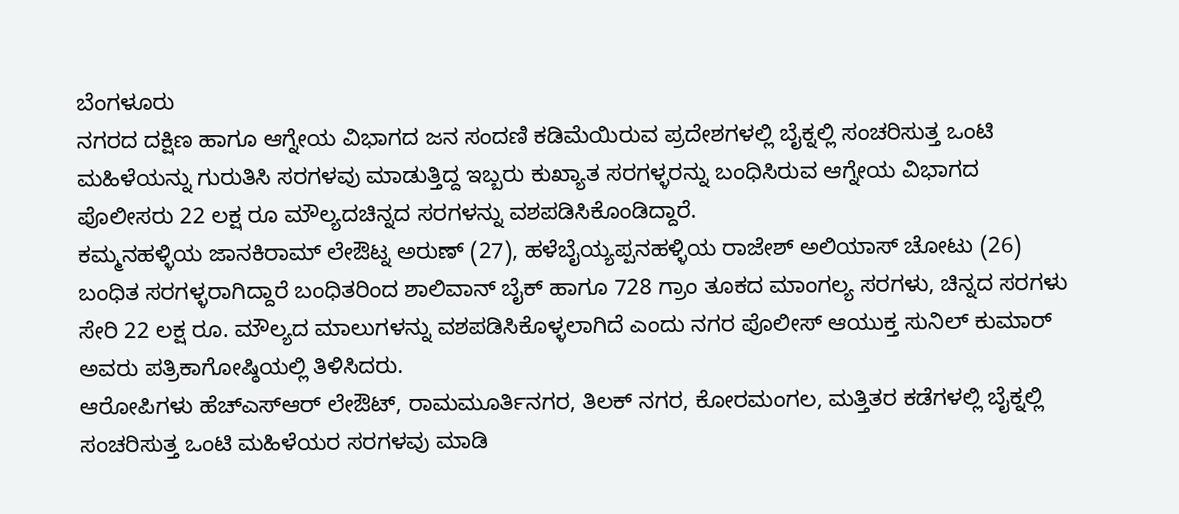ಬೆಂಗಳೂರು
ನಗರದ ದಕ್ಷಿಣ ಹಾಗೂ ಆಗ್ನೇಯ ವಿಭಾಗದ ಜನ ಸಂದಣಿ ಕಡಿಮೆಯಿರುವ ಪ್ರದೇಶಗಳಲ್ಲಿ ಬೈಕ್ನಲ್ಲಿ ಸಂಚರಿಸುತ್ತ ಒಂಟಿ ಮಹಿಳೆಯನ್ನು ಗುರುತಿಸಿ ಸರಗಳವು ಮಾಡುತ್ತಿದ್ದ ಇಬ್ಬರು ಕುಖ್ಯಾತ ಸರಗಳ್ಳರನ್ನು ಬಂಧಿಸಿರುವ ಆಗ್ನೇಯ ವಿಭಾಗದ ಪೊಲೀಸರು 22 ಲಕ್ಷ ರೂ ಮೌಲ್ಯದಚಿನ್ನದ ಸರಗಳನ್ನು ವಶಪಡಿಸಿಕೊಂಡಿದ್ದಾರೆ.
ಕಮ್ಮನಹಳ್ಳಿಯ ಜಾನಕಿರಾಮ್ ಲೇಔಟ್ನ ಅರುಣ್ (27), ಹಳೆಬೈಯ್ಯಪ್ಪನಹಳ್ಳಿಯ ರಾಜೇಶ್ ಅಲಿಯಾಸ್ ಚೋಟು (26) ಬಂಧಿತ ಸರಗಳ್ಳರಾಗಿದ್ದಾರೆ ಬಂಧಿತರಿಂದ ಶಾಲಿವಾನ್ ಬೈಕ್ ಹಾಗೂ 728 ಗ್ರಾಂ ತೂಕದ ಮಾಂಗಲ್ಯ ಸರಗಳು, ಚಿನ್ನದ ಸರಗಳು ಸೇರಿ 22 ಲಕ್ಷ ರೂ. ಮೌಲ್ಯದ ಮಾಲುಗಳನ್ನು ವಶಪಡಿಸಿಕೊಳ್ಳಲಾಗಿದೆ ಎಂದು ನಗರ ಪೊಲೀಸ್ ಆಯುಕ್ತ ಸುನಿಲ್ ಕುಮಾರ್ ಅವರು ಪತ್ರಿಕಾಗೋಷ್ಠಿಯಲ್ಲಿ ತಿಳಿಸಿದರು.
ಆರೋಪಿಗಳು ಹೆಚ್ಎಸ್ಆರ್ ಲೇಔಟ್, ರಾಮಮೂರ್ತಿನಗರ, ತಿಲಕ್ ನಗರ, ಕೋರಮಂಗಲ, ಮತ್ತಿತರ ಕಡೆಗಳಲ್ಲಿ ಬೈಕ್ನಲ್ಲಿ ಸಂಚರಿಸುತ್ತ ಒಂಟಿ ಮಹಿಳೆಯರ ಸರಗಳವು ಮಾಡಿ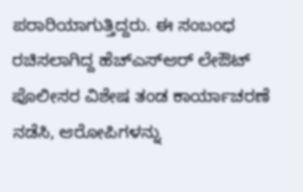ಪರಾರಿಯಾಗುತ್ತಿದ್ದರು. ಈ ಸಂಬಂಧ ರಚಿಸಲಾಗಿದ್ದ ಹೆಚ್ಎಸ್ಆರ್ ಲೇಔಟ್ ಪೊಲೀಸರ ವಿಶೇಷ ತಂಡ ಕಾರ್ಯಾಚರಣೆ ನಡೆಸಿ, ಆರೋಪಿಗಳನ್ನು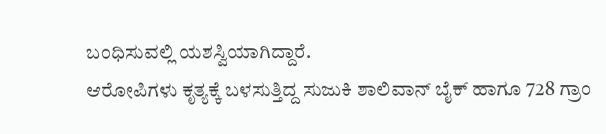ಬಂಧಿಸುವಲ್ಲಿ ಯಶಸ್ವಿಯಾಗಿದ್ದಾರೆ.
ಆರೋಪಿಗಳು ಕೃತ್ಯಕ್ಕೆ ಬಳಸುತ್ತಿದ್ದ ಸುಜುಕಿ ಶಾಲಿವಾನ್ ಬೈಕ್ ಹಾಗೂ 728 ಗ್ರಾಂ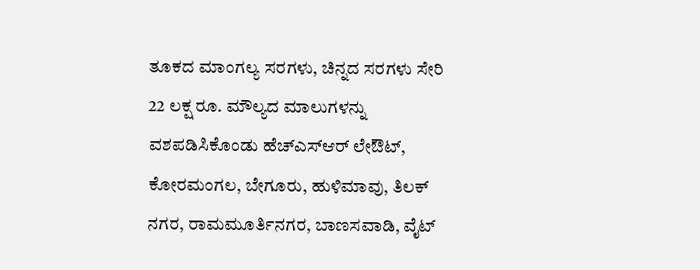ತೂಕದ ಮಾಂಗಲ್ಯ ಸರಗಳು, ಚಿನ್ನದ ಸರಗಳು ಸೇರಿ 22 ಲಕ್ಷ ರೂ. ಮೌಲ್ಯದ ಮಾಲುಗಳನ್ನು ವಶಪಡಿಸಿಕೊಂಡು ಹೆಚ್ಎಸ್ಆರ್ ಲೇಔಟ್, ಕೋರಮಂಗಲ, ಬೇಗೂರು, ಹುಳಿಮಾವು, ತಿಲಕ್ ನಗರ, ರಾಮಮೂರ್ತಿನಗರ, ಬಾಣಸವಾಡಿ, ವೈಟ್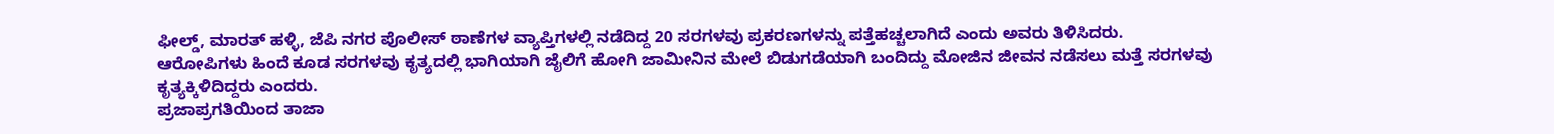ಫೀಲ್ಡ್, ಮಾರತ್ ಹಳ್ಳಿ, ಜೆಪಿ ನಗರ ಪೊಲೀಸ್ ಠಾಣೆಗಳ ವ್ಯಾಪ್ತಿಗಳಲ್ಲಿ ನಡೆದಿದ್ದ 20 ಸರಗಳವು ಪ್ರಕರಣಗಳನ್ನು ಪತ್ತೆಹಚ್ಚಲಾಗಿದೆ ಎಂದು ಅವರು ತಿಳಿಸಿದರು.
ಆರೋಪಿಗಳು ಹಿಂದೆ ಕೂಡ ಸರಗಳವು ಕೃತ್ಯದಲ್ಲಿ ಭಾಗಿಯಾಗಿ ಜೈಲಿಗೆ ಹೋಗಿ ಜಾಮೀನಿನ ಮೇಲೆ ಬಿಡುಗಡೆಯಾಗಿ ಬಂದಿದ್ದು ಮೋಜಿನ ಜೀವನ ನಡೆಸಲು ಮತ್ತೆ ಸರಗಳವು ಕೃತ್ಯಕ್ಕಿಳಿದಿದ್ದರು ಎಂದರು.
ಪ್ರಜಾಪ್ರಗತಿಯಿಂದ ತಾಜಾ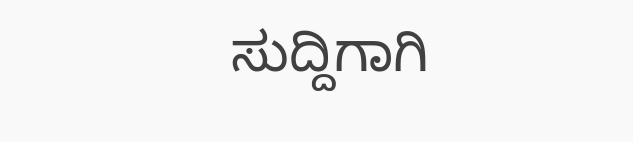ಸುದ್ದಿಗಾಗಿ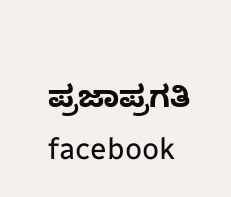ಪ್ರಜಾಪ್ರಗತಿ facebook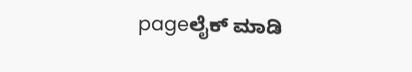pageಲೈಕ್ ಮಾಡಿ